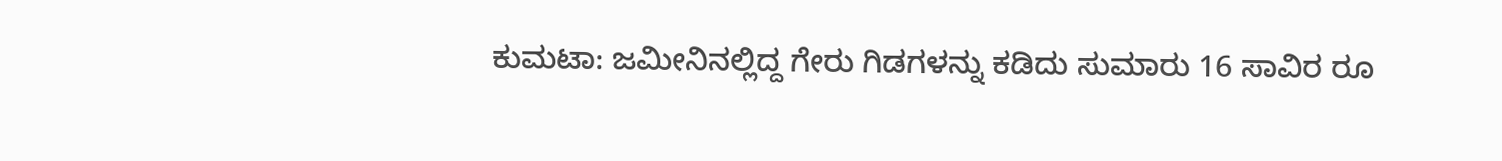ಕುಮಟಾ: ಜಮೀನಿನಲ್ಲಿದ್ದ ಗೇರು ಗಿಡಗಳನ್ನು ಕಡಿದು ಸುಮಾರು 16 ಸಾವಿರ ರೂ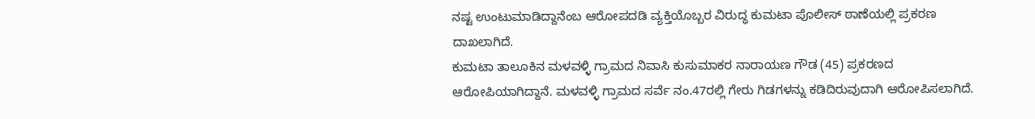ನಷ್ಟ ಉಂಟುಮಾಡಿದ್ದಾನೆಂಬ ಆರೋಪದಡಿ ವ್ಯಕ್ತಿಯೊಬ್ಬರ ವಿರುದ್ಧ ಕುಮಟಾ ಪೊಲೀಸ್ ಠಾಣೆಯಲ್ಲಿ ಪ್ರಕರಣ ದಾಖಲಾಗಿದೆ.
ಕುಮಟಾ ತಾಲೂಕಿನ ಮಳವಳ್ಳಿ ಗ್ರಾಮದ ನಿವಾಸಿ ಕುಸುಮಾಕರ ನಾರಾಯಣ ಗೌಡ (45) ಪ್ರಕರಣದ ಆರೋಪಿಯಾಗಿದ್ದಾನೆ. ಮಳವಳ್ಳಿ ಗ್ರಾಮದ ಸರ್ವೆ ನಂ.47ರಲ್ಲಿ ಗೇರು ಗಿಡಗಳನ್ನು ಕಡಿದಿರುವುದಾಗಿ ಆರೋಪಿಸಲಾಗಿದೆ.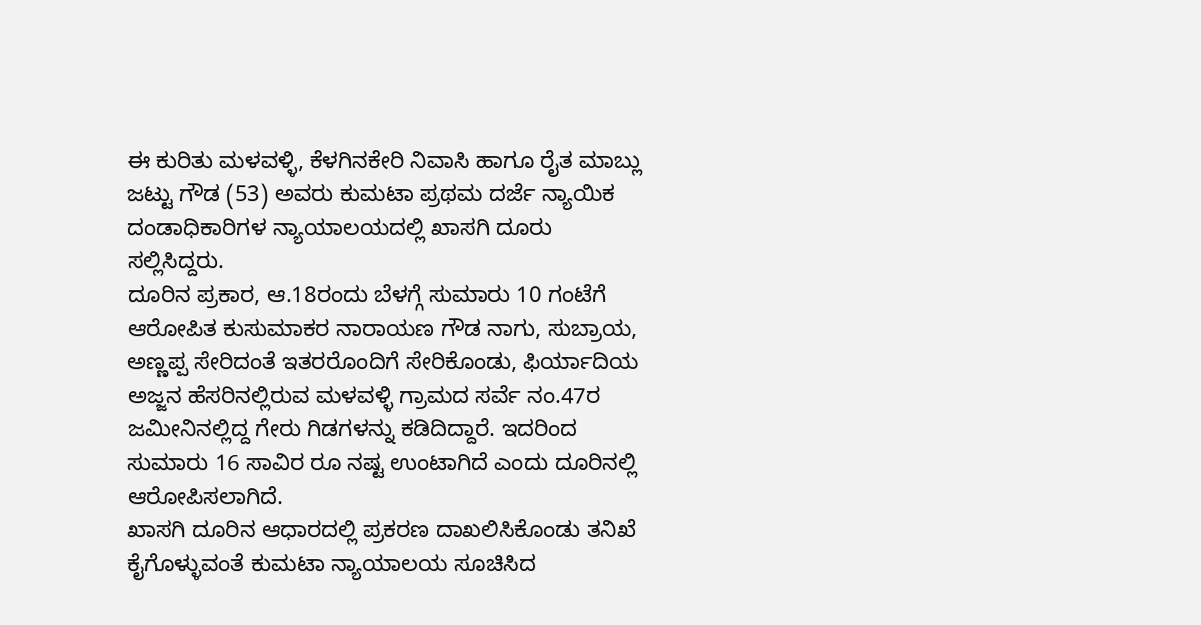ಈ ಕುರಿತು ಮಳವಳ್ಳಿ, ಕೆಳಗಿನಕೇರಿ ನಿವಾಸಿ ಹಾಗೂ ರೈತ ಮಾಬ್ಲು ಜಟ್ಟು ಗೌಡ (53) ಅವರು ಕುಮಟಾ ಪ್ರಥಮ ದರ್ಜೆ ನ್ಯಾಯಿಕ ದಂಡಾಧಿಕಾರಿಗಳ ನ್ಯಾಯಾಲಯದಲ್ಲಿ ಖಾಸಗಿ ದೂರು ಸಲ್ಲಿಸಿದ್ದರು.
ದೂರಿನ ಪ್ರಕಾರ, ಆ.18ರಂದು ಬೆಳಗ್ಗೆ ಸುಮಾರು 10 ಗಂಟೆಗೆ ಆರೋಪಿತ ಕುಸುಮಾಕರ ನಾರಾಯಣ ಗೌಡ ನಾಗು, ಸುಬ್ರಾಯ, ಅಣ್ಣಪ್ಪ ಸೇರಿದಂತೆ ಇತರರೊಂದಿಗೆ ಸೇರಿಕೊಂಡು, ಫಿರ್ಯಾದಿಯ ಅಜ್ಜನ ಹೆಸರಿನಲ್ಲಿರುವ ಮಳವಳ್ಳಿ ಗ್ರಾಮದ ಸರ್ವೆ ನಂ.47ರ ಜಮೀನಿನಲ್ಲಿದ್ದ ಗೇರು ಗಿಡಗಳನ್ನು ಕಡಿದಿದ್ದಾರೆ. ಇದರಿಂದ ಸುಮಾರು 16 ಸಾವಿರ ರೂ ನಷ್ಟ ಉಂಟಾಗಿದೆ ಎಂದು ದೂರಿನಲ್ಲಿ ಆರೋಪಿಸಲಾಗಿದೆ.
ಖಾಸಗಿ ದೂರಿನ ಆಧಾರದಲ್ಲಿ ಪ್ರಕರಣ ದಾಖಲಿಸಿಕೊಂಡು ತನಿಖೆ ಕೈಗೊಳ್ಳುವಂತೆ ಕುಮಟಾ ನ್ಯಾಯಾಲಯ ಸೂಚಿಸಿದ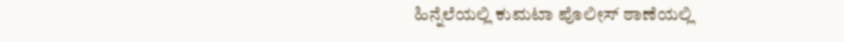ಹಿನ್ನೆಲೆಯಲ್ಲಿ ಕುಮಟಾ ಪೊಲೀಸ್ ಠಾಣೆಯಲ್ಲಿ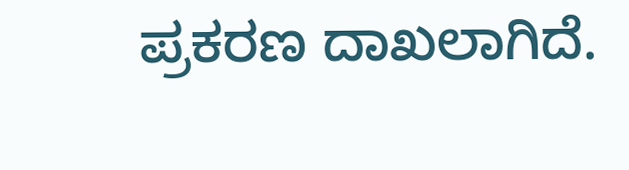ಪ್ರಕರಣ ದಾಖಲಾಗಿದೆ.